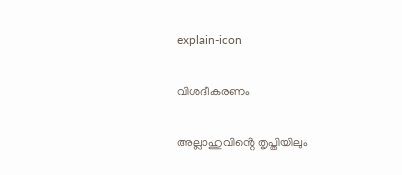explain-icon

വിശദീകരണം

അല്ലാഹുവിൻ്റെ തൃപ്തിയിലും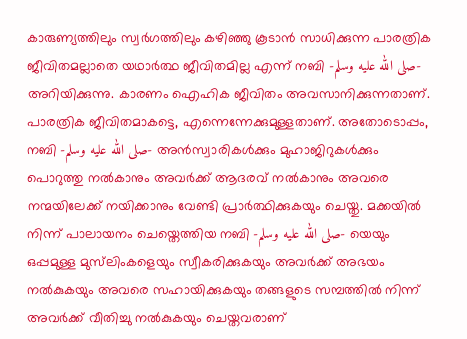കാരുണ്യത്തിലും സ്വർഗത്തിലും കഴിഞ്ഞു കൂടാൻ സാധിക്കുന്ന പാരത്രിക ജീവിതമല്ലാതെ യഥാർത്ഥ ജീവിതമില്ല എന്ന് നബി -صلى الله عليه وسلم- അറിയിക്കുന്നു. കാരണം ഐഹിക ജീവിതം അവസാനിക്കുന്നതാണ്. പാരത്രിക ജീവിതമാകട്ടെ, എന്നെന്നേക്കുമുള്ളതാണ്. അതോടൊപ്പം, നബി -صلى الله عليه وسلم- അൻസ്വാരികൾക്കും മുഹാജിറുകൾക്കും പൊറുത്തു നൽകാനും അവർക്ക് ആദരവ് നൽകാനും അവരെ നന്മയിലേക്ക് നയിക്കാനും വേണ്ടി പ്രാർത്ഥിക്കുകയും ചെയ്തു. മക്കയിൽ നിന്ന് പാലായനം ചെയ്തെത്തിയ നബി -صلى الله عليه وسلم- യെയും ഒപ്പമുള്ള മുസ്‌ലിംകളെയും സ്വീകരിക്കുകയും അവർക്ക് അഭയം നൽകുകയും അവരെ സഹായിക്കുകയും തങ്ങളുടെ സമ്പത്തിൽ നിന്ന് അവർക്ക് വീതിച്ചു നൽകുകയും ചെയ്തവരാണ്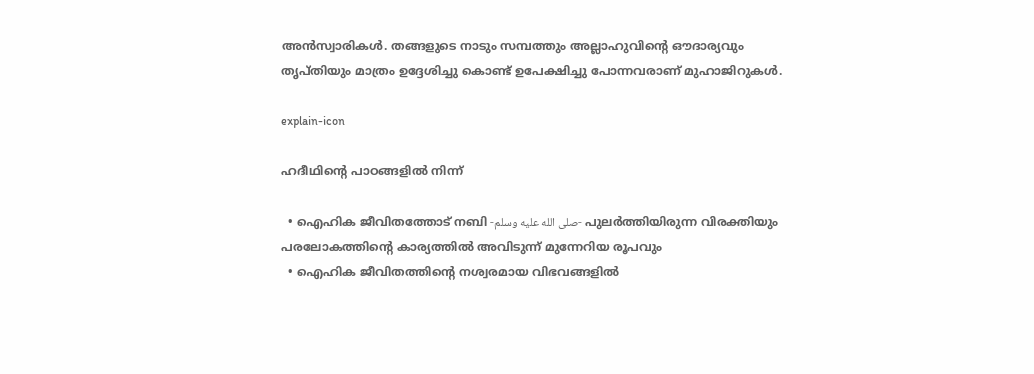അൻസ്വാരികൾ. തങ്ങളുടെ നാടും സമ്പത്തും അല്ലാഹുവിൻ്റെ ഔദാര്യവും തൃപ്തിയും മാത്രം ഉദ്ദേശിച്ചു കൊണ്ട് ഉപേക്ഷിച്ചു പോന്നവരാണ് മുഹാജിറുകൾ.

explain-icon

ഹദീഥിൻ്റെ പാഠങ്ങളിൽ നിന്ന്

  • ഐഹിക ജീവിതത്തോട് നബി -صلى الله عليه وسلم- പുലർത്തിയിരുന്ന വിരക്തിയും പരലോകത്തിൻ്റെ കാര്യത്തിൽ അവിടുന്ന് മുന്നേറിയ രൂപവും
  • ഐഹിക ജീവിതത്തിൻ്റെ നശ്വരമായ വിഭവങ്ങളിൽ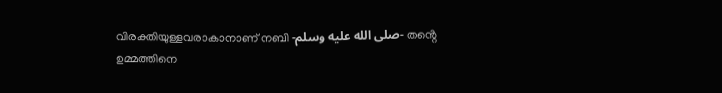വിരക്തിയുള്ളവരാകാനാണ് നബി -صلى الله عليه وسلم- തൻ്റെ ഉമ്മത്തിനെ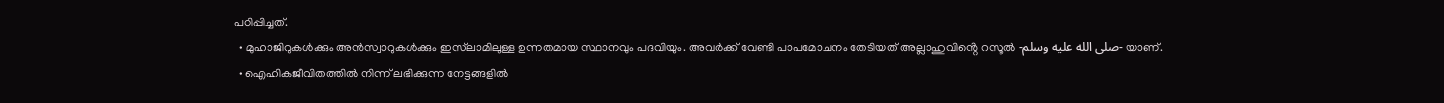പഠിപ്പിച്ചത്.
  • മുഹാജിറുകൾക്കും അൻസ്വാറുകൾക്കും ഇസ്‌ലാമിലുള്ള ഉന്നതമായ സ്ഥാനവും പദവിയും. അവർക്ക് വേണ്ടി പാപമോചനം തേടിയത് അല്ലാഹുവിൻ്റെ റസൂൽ -صلى الله عليه وسلم- യാണ്.
  • ഐഹികജീവിതത്തിൽ നിന്ന് ലഭിക്കുന്ന നേട്ടങ്ങളിൽ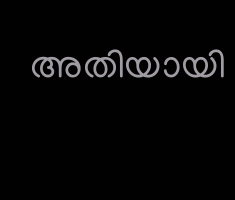അതിയായി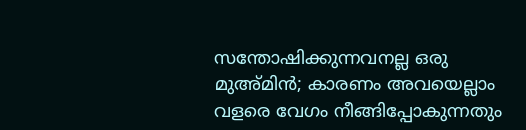സന്തോഷിക്കുന്നവനല്ല ഒരു മുഅ്മിൻ; കാരണം അവയെല്ലാം വളരെ വേഗം നീങ്ങിപ്പോകുന്നതും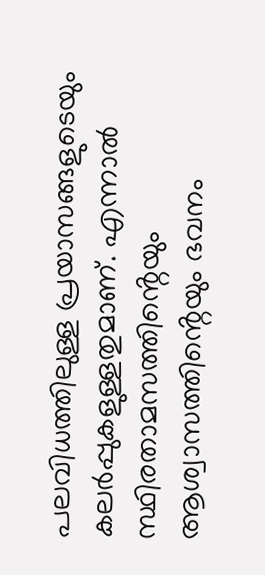പലവിധത്തിലുള്ള പ്രയാസങ്ങളുടെയും കലർപ്പുകളുള്ളതുമാണ്. എന്നാൽ സ്ഥിരതാമസത്തിൻ്റെയും ആശ്വാസത്തിൻ്റെയും ഭവനം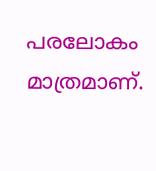പരലോകം മാത്രമാണ്.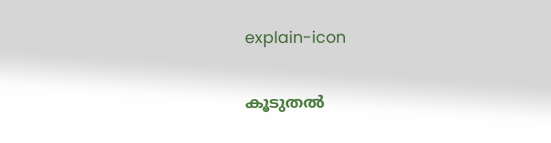explain-icon

കൂടുതൽ